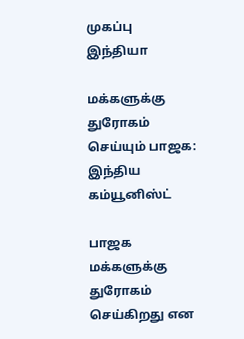முகப்பு
இந்தியா

மக்களுக்கு துரோகம் செய்யும் பாஜக: இந்திய கம்யூனிஸ்ட்

பாஜக மக்களுக்கு துரோகம் செய்கிறது என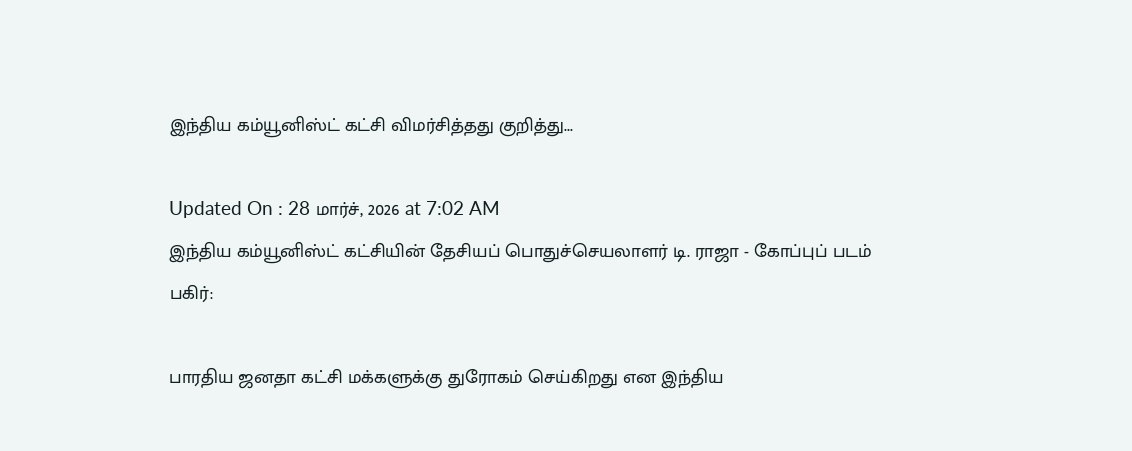இந்திய கம்யூனிஸ்ட் கட்சி விமர்சித்தது குறித்து...

Updated On : 28 மார்ச், 2026 at 7:02 AM
இந்திய கம்யூனிஸ்ட் கட்சியின் தேசியப் பொதுச்செயலாளர் டி. ராஜா - கோப்புப் படம்
பகிர்:

பாரதிய ஜனதா கட்சி மக்களுக்கு துரோகம் செய்கிறது என இந்திய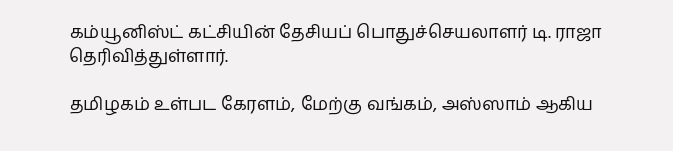கம்யூனிஸ்ட் கட்சியின் தேசியப் பொதுச்செயலாளர் டி. ராஜா தெரிவித்துள்ளார்.

தமிழகம் உள்பட கேரளம், மேற்கு வங்கம், அஸ்ஸாம் ஆகிய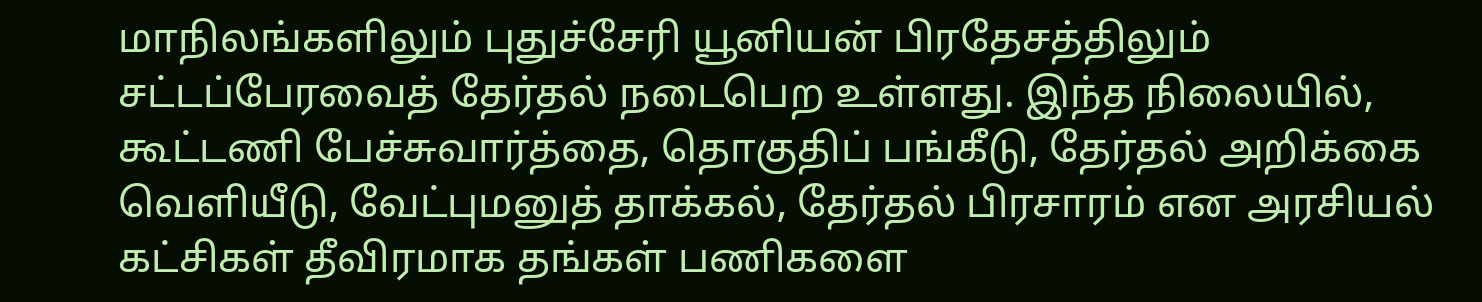மாநிலங்களிலும் புதுச்சேரி யூனியன் பிரதேசத்திலும் சட்டப்பேரவைத் தேர்தல் நடைபெற உள்ளது. இந்த நிலையில், கூட்டணி பேச்சுவார்த்தை, தொகுதிப் பங்கீடு, தேர்தல் அறிக்கை வெளியீடு, வேட்புமனுத் தாக்கல், தேர்தல் பிரசாரம் என அரசியல் கட்சிகள் தீவிரமாக தங்கள் பணிகளை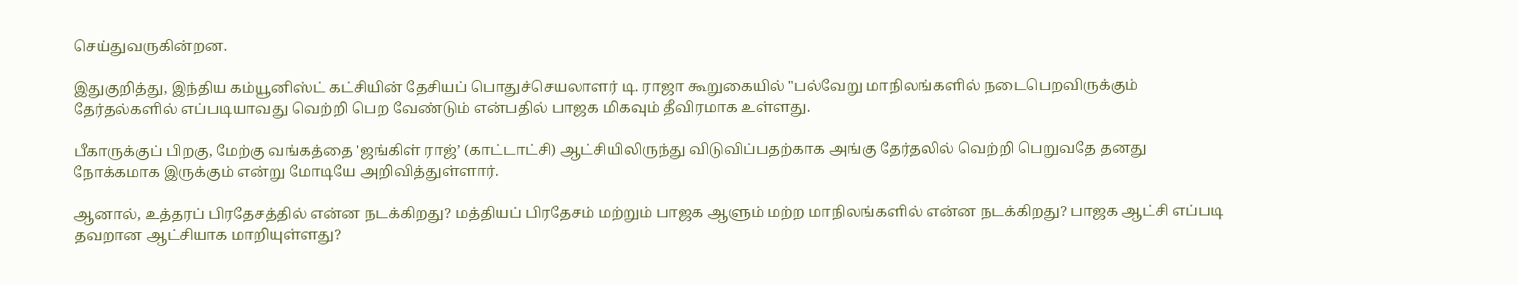செய்துவருகின்றன.

இதுகுறித்து, இந்திய கம்யூனிஸ்ட் கட்சியின் தேசியப் பொதுச்செயலாளர் டி. ராஜா கூறுகையில் "பல்வேறு மாநிலங்களில் நடைபெறவிருக்கும் தேர்தல்களில் எப்படியாவது வெற்றி பெற வேண்டும் என்பதில் பாஜக மிகவும் தீவிரமாக உள்ளது.

பீகாருக்குப் பிறகு, மேற்கு வங்கத்தை 'ஜங்கிள் ராஜ்’ (காட்டாட்சி) ஆட்சியிலிருந்து விடுவிப்பதற்காக அங்கு தேர்தலில் வெற்றி பெறுவதே தனது நோக்கமாக இருக்கும் என்று மோடியே அறிவித்துள்ளார்.

ஆனால், உத்தரப் பிரதேசத்தில் என்ன நடக்கிறது? மத்தியப் பிரதேசம் மற்றும் பாஜக ஆளும் மற்ற மாநிலங்களில் என்ன நடக்கிறது? பாஜக ஆட்சி எப்படி தவறான ஆட்சியாக மாறியுள்ளது?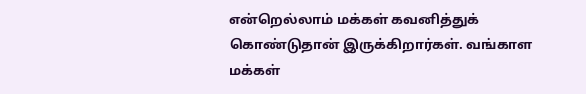என்றெல்லாம் மக்கள் கவனித்துக் கொண்டுதான் இருக்கிறார்கள். வங்காள மக்கள்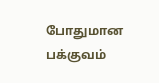போதுமான பக்குவம்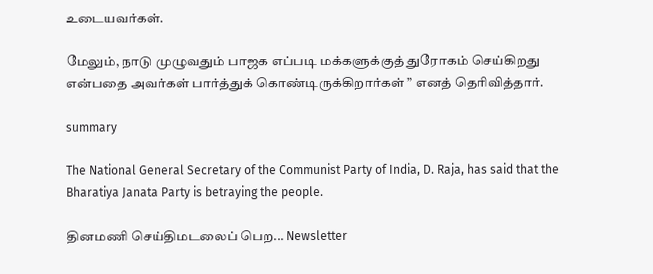உடையவர்கள்.

மேலும், நாடு முழுவதும் பாஜக எப்படி மக்களுக்குத் துரோகம் செய்கிறது என்பதை அவர்கள் பார்த்துக் கொண்டிருக்கிறார்கள் ” எனத் தெரிவித்தார்.

summary

The National General Secretary of the Communist Party of India, D. Raja, has said that the Bharatiya Janata Party is betraying the people.

தினமணி செய்திமடலைப் பெற... Newsletter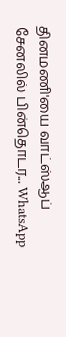தினமணி'யை வாட்ஸ்ஆப் சேனலில் பின்தொடர... WhatsApp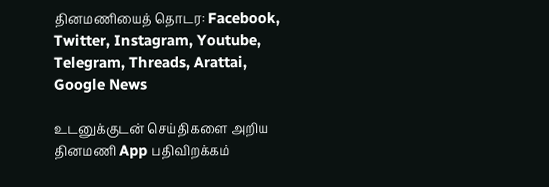தினமணியைத் தொடர: Facebook, Twitter, Instagram, Youtube, Telegram, Threads, Arattai, Google News

உடனுக்குடன் செய்திகளை அறிய தினமணி App பதிவிறக்கம்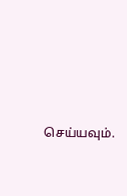செய்யவும்.